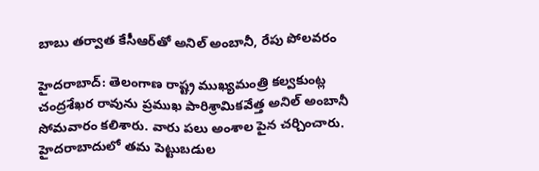బాబు తర్వాత కేసీఆర్‌తో అనిల్ అంబానీ, రేపు పోలవరం

హైదరాబాద్: తెలంగాణ రాష్ట్ర ముఖ్యమంత్రి కల్వకుంట్ల చంద్రశేఖర రావును ప్రముఖ పారిశ్రామికవేత్త అనిల్ అంబానీ సోమవారం కలిశారు. వారు పలు అంశాల పైన చర్చించారు. హైదరాబాదులో తమ పెట్టుబడుల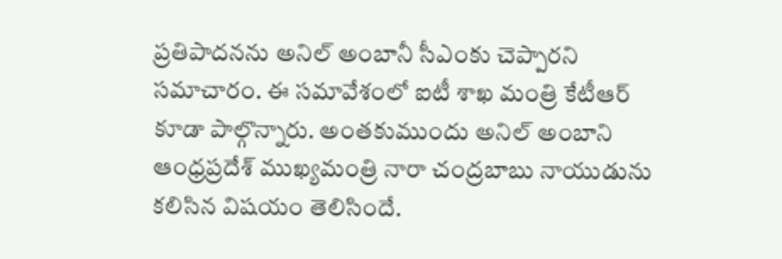ప్రతిపాదనను అనిల్ అంబానీ సీఎంకు చెప్పారని సమాచారం. ఈ సమావేశంలో ఐటీ శాఖ మంత్రి కేటీఆర్ కూడా పాల్గొన్నారు. అంతకుముందు అనిల్ అంబాని ఆంధ్రప్రదేశ్ ముఖ్యమంత్రి నారా చంద్రబాబు నాయుడును కలిసిన విషయం తెలిసిందే.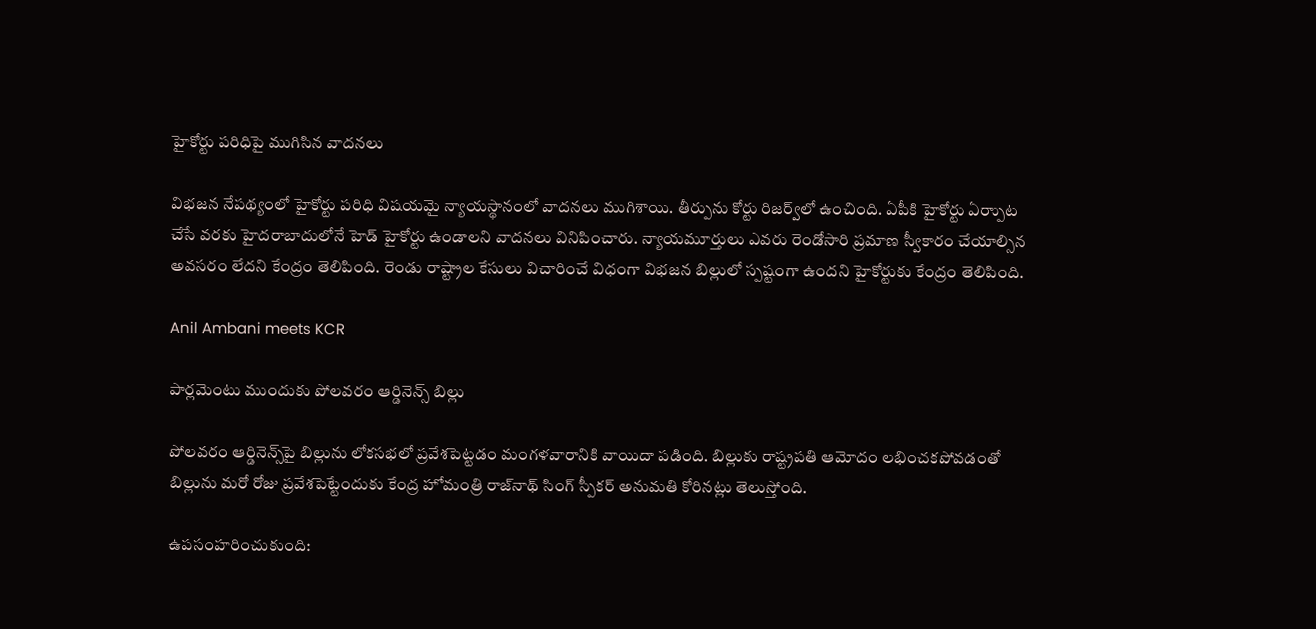హైకోర్టు పరిధిపై ముగిసిన వాదనలు

విభజన నేపథ్యంలో హైకోర్టు పరిధి విషయమై న్యాయస్థానంలో వాదనలు ముగిశాయి. తీర్పును కోర్టు రిజర్వ్‌లో ఉంచింది. ఏపీకి హైకోర్టు ఏర్పాుట చేసే వరకు హైదరాబాదులోనే హెడ్ హైకోర్టు ఉండాలని వాదనలు వినిపించారు. న్యాయమూర్తులు ఎవరు రెండోసారి ప్రమాణ స్వీకారం చేయాల్సిన అవసరం లేదని కేంద్రం తెలిపింది. రెండు రాష్ట్రాల కేసులు విచారించే విధంగా విభజన బిల్లులో స్పష్టంగా ఉందని హైకోర్టుకు కేంద్రం తెలిపింది.

Anil Ambani meets KCR

పార్లమెంటు ముందుకు పోలవరం ఆర్డినెన్స్ బిల్లు

పోలవరం ఆర్డినెన్స్‌పై బిల్లును లోకసభలో ప్రవేశపెట్టడం మంగళవారానికి వాయిదా పడింది. బిల్లుకు రాష్ట్రపతి ఆమోదం లభించకపోవడంతో బిల్లును మరో రోజు ప్రవేశపెట్టేందుకు కేంద్ర హోమంత్రి రాజ్‌నాథ్ సింగ్ స్పీకర్ అనుమతి కోరినట్లు తెలుస్తోంది.

ఉపసంహరించుకుంది: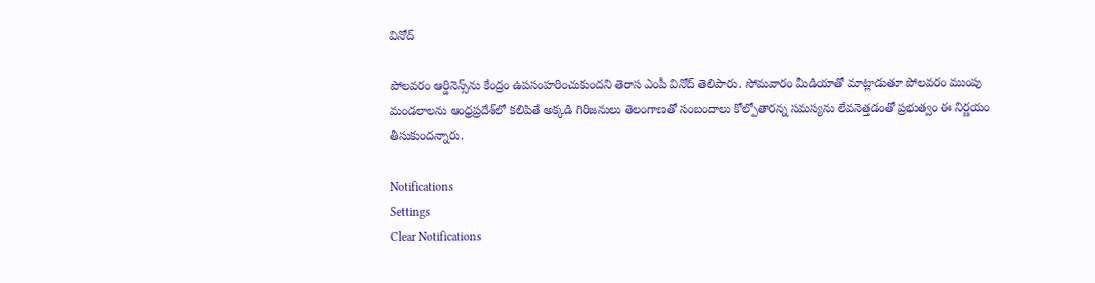వినోద్

పోలవరం ఆర్డినెన్స్‌ను కేంద్రం ఉపసంహరించుకుందని తెరాస ఎంపీ వినోద్ తెలిపారు. సోమవారం మీడియాతో మాట్లాడుతూ పోలవరం ముంపు మండలాలను ఆంధ్రప్రదేశ్‌లో కలిపితే అక్కడి గిరిజనులు తెలంగాణతో సంబందాలు కోల్పోతారన్న సమస్యను లేవనెత్తడంతో ప్రభుత్వం ఈ నిర్ణయం తీసుకుందన్నారు.

Notifications
Settings
Clear Notifications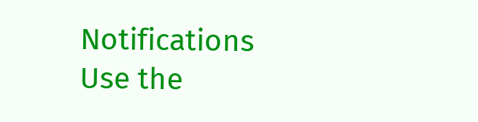Notifications
Use the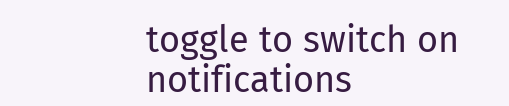toggle to switch on notifications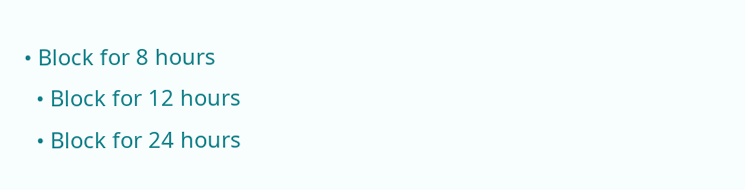• Block for 8 hours
  • Block for 12 hours
  • Block for 24 hours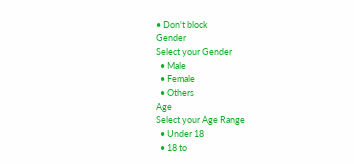• Don't block
Gender
Select your Gender
  • Male
  • Female
  • Others
Age
Select your Age Range
  • Under 18
  • 18 to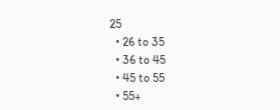25
  • 26 to 35
  • 36 to 45
  • 45 to 55
  • 55+